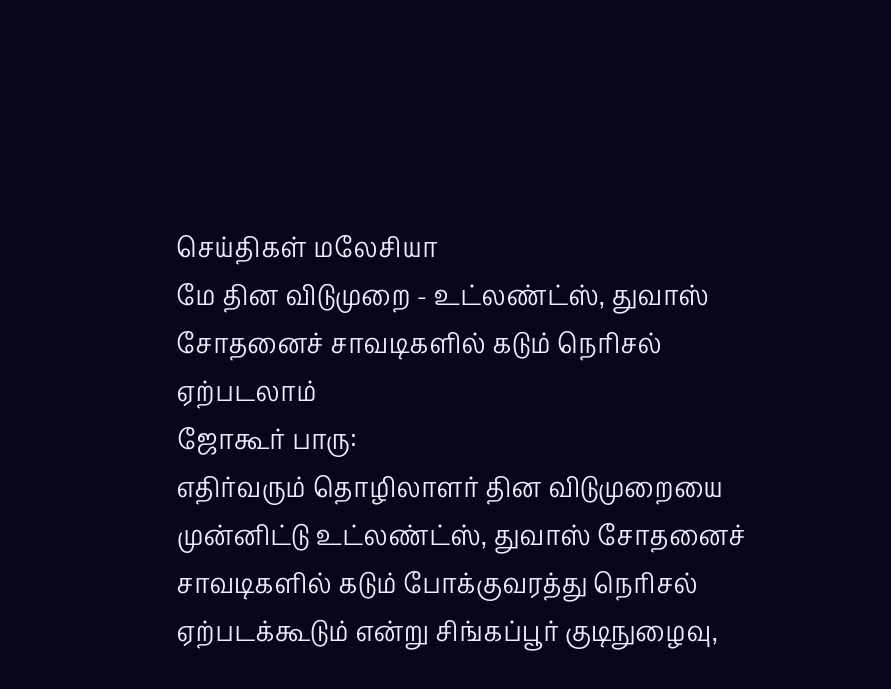செய்திகள் மலேசியா
மே தின விடுமுறை - உட்லண்ட்ஸ், துவாஸ் சோதனைச் சாவடிகளில் கடும் நெரிசல் ஏற்படலாம்
ஜோகூர் பாரு:
எதிர்வரும் தொழிலாளர் தின விடுமுறையை முன்னிட்டு உட்லண்ட்ஸ், துவாஸ் சோதனைச் சாவடிகளில் கடும் போக்குவரத்து நெரிசல் ஏற்படக்கூடும் என்று சிங்கப்பூர் குடிநுழைவு,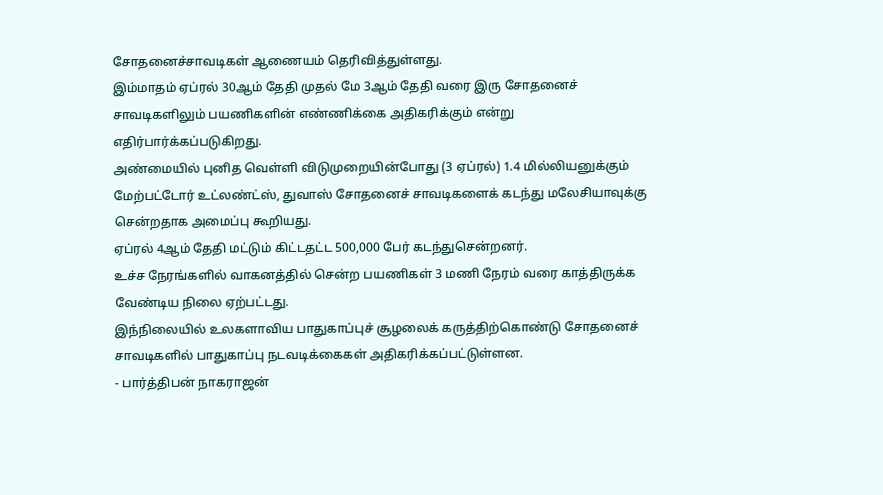சோதனைச்சாவடிகள் ஆணையம் தெரிவித்துள்ளது.
இம்மாதம் ஏப்ரல் 30ஆம் தேதி முதல் மே 3ஆம் தேதி வரை இரு சோதனைச் சாவடிகளிலும் பயணிகளின் எண்ணிக்கை அதிகரிக்கும் என்று எதிர்பார்க்கப்படுகிறது.
அண்மையில் புனித வெள்ளி விடுமுறையின்போது (3 ஏப்ரல்) 1.4 மில்லியனுக்கும் மேற்பட்டோர் உட்லண்ட்ஸ், துவாஸ் சோதனைச் சாவடிகளைக் கடந்து மலேசியாவுக்கு சென்றதாக அமைப்பு கூறியது.
ஏப்ரல் 4ஆம் தேதி மட்டும் கிட்டதட்ட 500,000 பேர் கடந்துசென்றனர்.
உச்ச நேரங்களில் வாகனத்தில் சென்ற பயணிகள் 3 மணி நேரம் வரை காத்திருக்க வேண்டிய நிலை ஏற்பட்டது.
இந்நிலையில் உலகளாவிய பாதுகாப்புச் சூழலைக் கருத்திற்கொண்டு சோதனைச் சாவடிகளில் பாதுகாப்பு நடவடிக்கைகள் அதிகரிக்கப்பட்டுள்ளன.
- பார்த்திபன் நாகராஜன்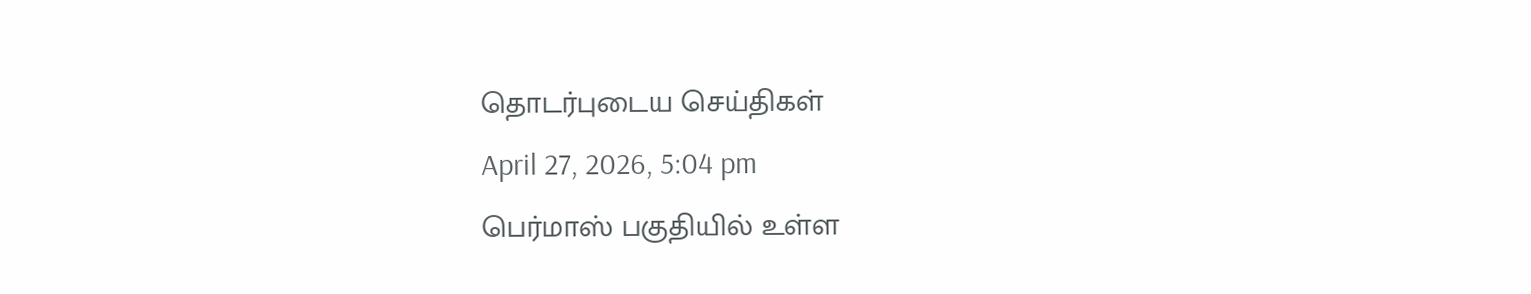தொடர்புடைய செய்திகள்
April 27, 2026, 5:04 pm
பெர்மாஸ் பகுதியில் உள்ள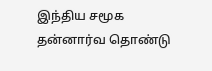இந்திய சமூக தன்னார்வ தொண்டு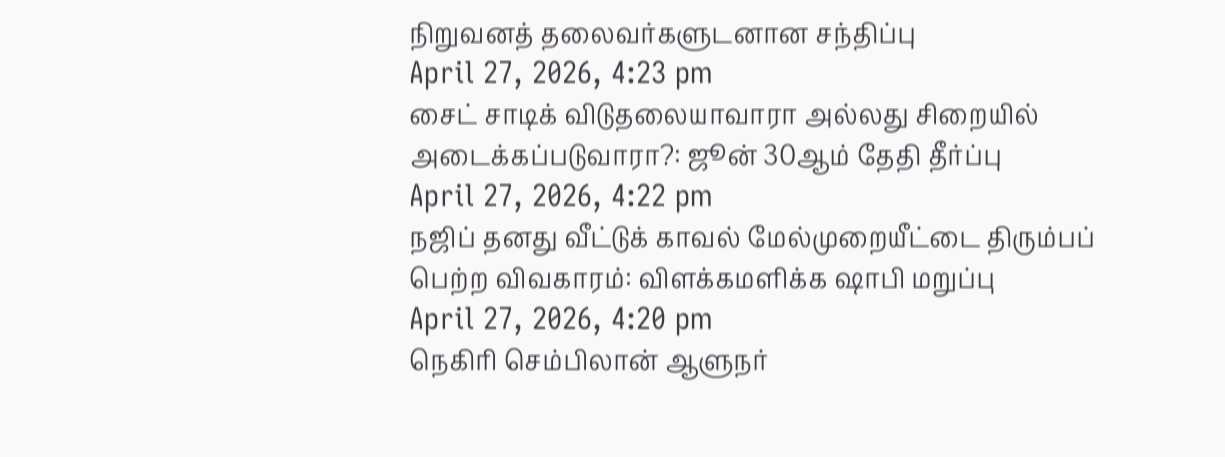நிறுவனத் தலைவர்களுடனான சந்திப்பு
April 27, 2026, 4:23 pm
சைட் சாடிக் விடுதலையாவாரா அல்லது சிறையில் அடைக்கப்படுவாரா?: ஜூன் 30ஆம் தேதி தீர்ப்பு
April 27, 2026, 4:22 pm
நஜிப் தனது வீட்டுக் காவல் மேல்முறையீட்டை திரும்பப் பெற்ற விவகாரம்: விளக்கமளிக்க ஷாபி மறுப்பு
April 27, 2026, 4:20 pm
நெகிரி செம்பிலான் ஆளுநர்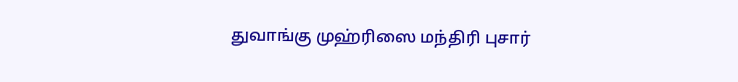துவாங்கு முஹ்ரிஸை மந்திரி புசார்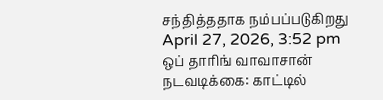சந்தித்ததாக நம்பப்படுகிறது
April 27, 2026, 3:52 pm
ஒப் தாரிங் வாவாசான் நடவடிக்கை: காட்டில்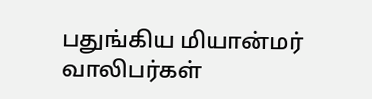பதுங்கிய மியான்மர் வாலிபர்கள்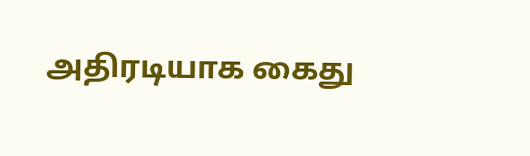அதிரடியாக கைது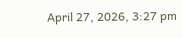April 27, 2026, 3:27 pm